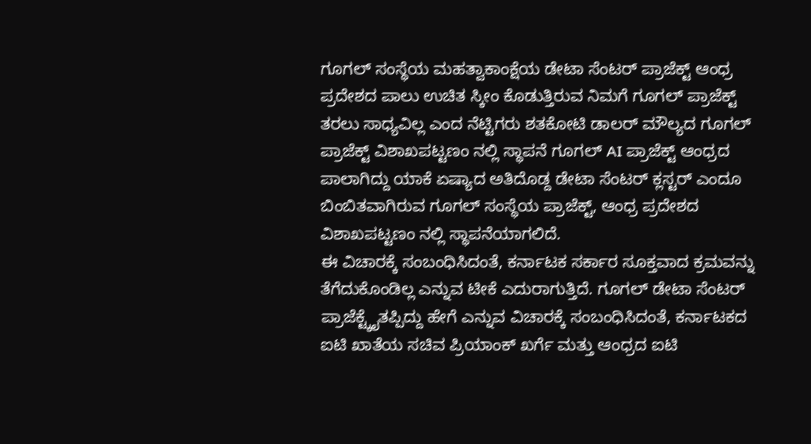ಗೂಗಲ್ ಸಂಸ್ಥೆಯ ಮಹತ್ವಾಕಾಂಕ್ಷೆಯ ಡೇಟಾ ಸೆಂಟರ್ ಪ್ರಾಜೆಕ್ಟ್ ಆಂಧ್ರ ಪ್ರದೇಶದ ಪಾಲು ಉಚಿತ ಸ್ಕೀಂ ಕೊಡುತ್ತಿರುವ ನಿಮಗೆ ಗೂಗಲ್ ಪ್ರಾಜೆಕ್ಟ್ ತರಲು ಸಾಧ್ಯವಿಲ್ಲ ಎಂದ ನೆಟ್ಟಿಗರು ಶತಕೋಟಿ ಡಾಲರ್ ಮೌಲ್ಯದ ಗೂಗಲ್ ಪ್ರಾಜೆಕ್ಟ್ ವಿಶಾಖಪಟ್ಟಣಂ ನಲ್ಲಿ ಸ್ಥಾಪನೆ ಗೂಗಲ್ AI ಪ್ರಾಜೆಕ್ಟ್ ಆಂಧ್ರದ ಪಾಲಾಗಿದ್ದು ಯಾಕೆ ಏಷ್ಯಾದ ಅತಿದೊಡ್ದ ಡೇಟಾ ಸೆಂಟರ್ ಕ್ಲಸ್ಟರ್ ಎಂದೂ ಬಿಂಬಿತವಾಗಿರುವ ಗೂಗಲ್ ಸಂಸ್ಥೆಯ ಪ್ರಾಜೆಕ್ಟ್, ಆಂಧ್ರ ಪ್ರದೇಶದ ವಿಶಾಖಪಟ್ಟಣಂ ನಲ್ಲಿ ಸ್ಥಾಪನೆಯಾಗಲಿದೆ.
ಈ ವಿಚಾರಕ್ಕೆ ಸಂಬಂಧಿಸಿದಂತೆ, ಕರ್ನಾಟಕ ಸರ್ಕಾರ ಸೂಕ್ತವಾದ ಕ್ರಮವನ್ನು ತೆಗೆದುಕೊಂಡಿಲ್ಲ ಎನ್ನುವ ಟೀಕೆ ಎದುರಾಗುತ್ತಿದೆ. ಗೂಗಲ್ ಡೇಟಾ ಸೆಂಟರ್ ಪ್ರಾಜೆಕ್ಟ್ಕೈತಪ್ಪಿದ್ದು ಹೇಗೆ ಎನ್ನುವ ವಿಚಾರಕ್ಕೆ ಸಂಬಂಧಿಸಿದಂತೆ, ಕರ್ನಾಟಕದ ಐಟಿ ಖಾತೆಯ ಸಚಿವ ಪ್ರಿಯಾಂಕ್ ಖರ್ಗೆ ಮತ್ತು ಆಂಧ್ರದ ಐಟಿ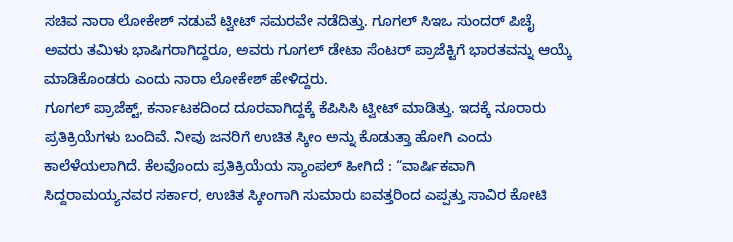ಸಚಿವ ನಾರಾ ಲೋಕೇಶ್ ನಡುವೆ ಟ್ವೀಟ್ ಸಮರವೇ ನಡೆದಿತ್ತು. ಗೂಗಲ್ ಸಿಇಒ ಸುಂದರ್ ಪಿಚೈ ಅವರು ತಮಿಳು ಭಾಷಿಗರಾಗಿದ್ದರೂ, ಅವರು ಗೂಗಲ್ ಡೇಟಾ ಸೆಂಟರ್ ಪ್ರಾಜೆಕ್ಟಿಗೆ ಭಾರತವನ್ನು ಆಯ್ಕೆ ಮಾಡಿಕೊಂಡರು ಎಂದು ನಾರಾ ಲೋಕೇಶ್ ಹೇಳಿದ್ದರು.
ಗೂಗಲ್ ಪ್ರಾಜೆಕ್ಟ್, ಕರ್ನಾಟಕದಿಂದ ದೂರವಾಗಿದ್ದಕ್ಕೆ ಕೆಪಿಸಿಸಿ ಟ್ವೀಟ್ ಮಾಡಿತ್ತು. ಇದಕ್ಕೆ ನೂರಾರು ಪ್ರತಿಕ್ರಿಯೆಗಳು ಬಂದಿವೆ. ನೀವು ಜನರಿಗೆ ಉಚಿತ ಸ್ಕೀಂ ಅನ್ನು ಕೊಡುತ್ತಾ ಹೋಗಿ ಎಂದು ಕಾಲೆಳೆಯಲಾಗಿದೆ. ಕೆಲವೊಂದು ಪ್ರತಿಕ್ರಿಯೆಯ ಸ್ಯಾಂಪಲ್ ಹೀಗಿದೆ : “ವಾರ್ಷಿಕವಾಗಿ ಸಿದ್ದರಾಮಯ್ಯನವರ ಸರ್ಕಾರ, ಉಚಿತ ಸ್ಕೀಂಗಾಗಿ ಸುಮಾರು ಐವತ್ತರಿಂದ ಎಪ್ಪತ್ತು ಸಾವಿರ ಕೋಟಿ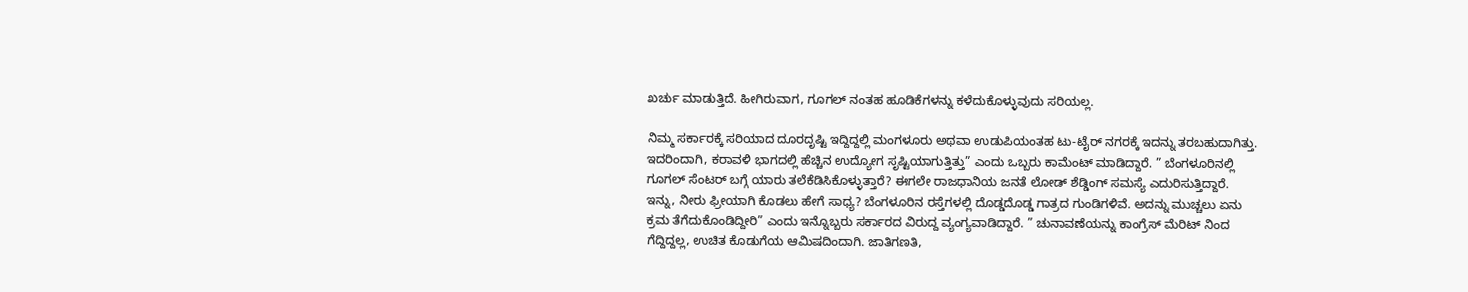ಖರ್ಚು ಮಾಡುತ್ತಿದೆ. ಹೀಗಿರುವಾಗ, ಗೂಗಲ್ ನಂತಹ ಹೂಡಿಕೆಗಳನ್ನು ಕಳೆದುಕೊಳ್ಳುವುದು ಸರಿಯಲ್ಲ.

ನಿಮ್ಮ ಸರ್ಕಾರಕ್ಕೆ ಸರಿಯಾದ ದೂರದೃಷ್ಟಿ ಇದ್ದಿದ್ದಲ್ಲಿ ಮಂಗಳೂರು ಅಥವಾ ಉಡುಪಿಯಂತಹ ಟು-ಟೈರ್ ನಗರಕ್ಕೆ ಇದನ್ನು ತರಬಹುದಾಗಿತ್ತು. ಇದರಿಂದಾಗಿ, ಕರಾವಳಿ ಭಾಗದಲ್ಲಿ ಹೆಚ್ಚಿನ ಉದ್ಯೋಗ ಸೃಷ್ಟಿಯಾಗುತ್ತಿತ್ತು” ಎಂದು ಒಬ್ಬರು ಕಾಮೆಂಟ್ ಮಾಡಿದ್ದಾರೆ. ” ಬೆಂಗಳೂರಿನಲ್ಲಿ ಗೂಗಲ್ ಸೆಂಟರ್ ಬಗ್ಗೆ ಯಾರು ತಲೆಕೆಡಿಸಿಕೊಳ್ಳುತ್ತಾರೆ? ಈಗಲೇ ರಾಜಧಾನಿಯ ಜನತೆ ಲೋಡ್ ಶೆಡ್ಡಿಂಗ್ ಸಮಸ್ಯೆ ಎದುರಿಸುತ್ತಿದ್ದಾರೆ.
ಇನ್ನು, ನೀರು ಫ್ರೀಯಾಗಿ ಕೊಡಲು ಹೇಗೆ ಸಾಧ್ಯ? ಬೆಂಗಳೂರಿನ ರಸ್ತೆಗಳಲ್ಲಿ ದೊಡ್ಡದೊಡ್ಡ ಗಾತ್ರದ ಗುಂಡಿಗಳಿವೆ. ಅದನ್ನು ಮುಚ್ಚಲು ಏನು ಕ್ರಮ ತೆಗೆದುಕೊಂಡಿದ್ದೀರಿ” ಎಂದು ಇನ್ನೊಬ್ಬರು ಸರ್ಕಾರದ ವಿರುದ್ದ ವ್ಯಂಗ್ಯವಾಡಿದ್ದಾರೆ. ” ಚುನಾವಣೆಯನ್ನು ಕಾಂಗ್ರೆಸ್ ಮೆರಿಟ್ ನಿಂದ ಗೆದ್ದಿದ್ದಲ್ಲ, ಉಚಿತ ಕೊಡುಗೆಯ ಆಮಿಷದಿಂದಾಗಿ. ಜಾತಿಗಣತಿ,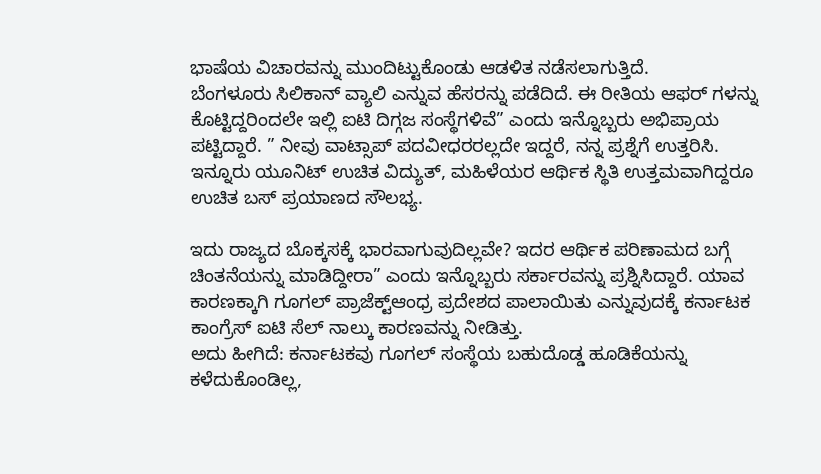ಭಾಷೆಯ ವಿಚಾರವನ್ನು ಮುಂದಿಟ್ಟುಕೊಂಡು ಆಡಳಿತ ನಡೆಸಲಾಗುತ್ತಿದೆ.
ಬೆಂಗಳೂರು ಸಿಲಿಕಾನ್ ವ್ಯಾಲಿ ಎನ್ನುವ ಹೆಸರನ್ನು ಪಡೆದಿದೆ. ಈ ರೀತಿಯ ಆಫರ್ ಗಳನ್ನು ಕೊಟ್ಟಿದ್ದರಿಂದಲೇ ಇಲ್ಲಿ ಐಟಿ ದಿಗ್ಗಜ ಸಂಸ್ಥೆಗಳಿವೆ” ಎಂದು ಇನ್ನೊಬ್ಬರು ಅಭಿಪ್ರಾಯ ಪಟ್ಟಿದ್ದಾರೆ. ” ನೀವು ವಾಟ್ಸಾಪ್ ಪದವೀಧರರಲ್ಲದೇ ಇದ್ದರೆ, ನನ್ನ ಪ್ರಶ್ನೆಗೆ ಉತ್ತರಿಸಿ. ಇನ್ನೂರು ಯೂನಿಟ್ ಉಚಿತ ವಿದ್ಯುತ್, ಮಹಿಳೆಯರ ಆರ್ಥಿಕ ಸ್ಥಿತಿ ಉತ್ತಮವಾಗಿದ್ದರೂ ಉಚಿತ ಬಸ್ ಪ್ರಯಾಣದ ಸೌಲಭ್ಯ.

ಇದು ರಾಜ್ಯದ ಬೊಕ್ಕಸಕ್ಕೆ ಭಾರವಾಗುವುದಿಲ್ಲವೇ? ಇದರ ಆರ್ಥಿಕ ಪರಿಣಾಮದ ಬಗ್ಗೆ ಚಿಂತನೆಯನ್ನು ಮಾಡಿದ್ದೀರಾ” ಎಂದು ಇನ್ನೊಬ್ಬರು ಸರ್ಕಾರವನ್ನು ಪ್ರಶ್ನಿಸಿದ್ದಾರೆ. ಯಾವ ಕಾರಣಕ್ಕಾಗಿ ಗೂಗಲ್ ಪ್ರಾಜೆಕ್ಟ್ಆಂಧ್ರ ಪ್ರದೇಶದ ಪಾಲಾಯಿತು ಎನ್ನುವುದಕ್ಕೆ ಕರ್ನಾಟಕ ಕಾಂಗ್ರೆಸ್ ಐಟಿ ಸೆಲ್ ನಾಲ್ಕು ಕಾರಣವನ್ನು ನೀಡಿತ್ತು.
ಅದು ಹೀಗಿದೆ: ಕರ್ನಾಟಕವು ಗೂಗಲ್ ಸಂಸ್ಥೆಯ ಬಹುದೊಡ್ಡ ಹೂಡಿಕೆಯನ್ನು ಕಳೆದುಕೊಂಡಿಲ್ಲ,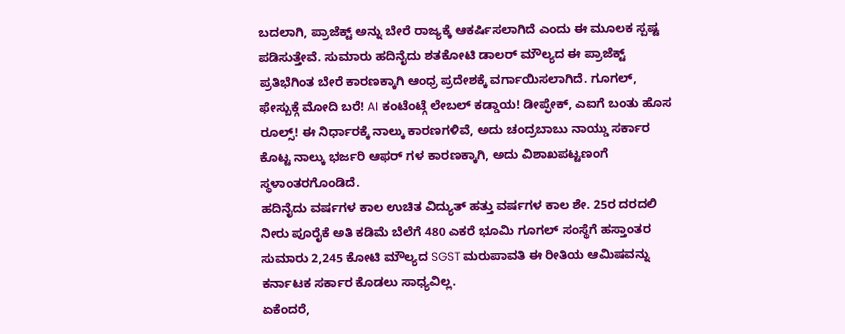ಬದಲಾಗಿ, ಪ್ರಾಜೆಕ್ಟ್ ಅನ್ನು ಬೇರೆ ರಾಜ್ಯಕ್ಕೆ ಆಕರ್ಷಿಸಲಾಗಿದೆ ಎಂದು ಈ ಮೂಲಕ ಸ್ಪಷ್ಟ ಪಡಿಸುತ್ತೇವೆ. ಸುಮಾರು ಹದಿನೈದು ಶತಕೋಟಿ ಡಾಲರ್ ಮೌಲ್ಯದ ಈ ಪ್ರಾಜೆಕ್ಟ್ ಪ್ರತಿಭೆಗಿಂತ ಬೇರೆ ಕಾರಣಕ್ಕಾಗಿ ಆಂಧ್ರ ಪ್ರದೇಶಕ್ಕೆ ವರ್ಗಾಯಿಸಲಾಗಿದೆ. ಗೂಗಲ್, ಫೇಸ್ಬುಕ್ಗೆ ಮೋದಿ ಬರೆ! AI ಕಂಟೆಂಟ್ಗೆ ಲೇಬಲ್ ಕಡ್ಡಾಯ! ಡೀಪ್ಫೇಕ್, ಎಐಗೆ ಬಂತು ಹೊಸ ರೂಲ್ಸ್! ಈ ನಿರ್ಧಾರಕ್ಕೆ ನಾಲ್ಕು ಕಾರಣಗಳಿವೆ, ಅದು ಚಂದ್ರಬಾಬು ನಾಯ್ಡು ಸರ್ಕಾರ ಕೊಟ್ಟ ನಾಲ್ಕು ಭರ್ಜರಿ ಆಫರ್ ಗಳ ಕಾರಣಕ್ಕಾಗಿ, ಅದು ವಿಶಾಖಪಟ್ಟಣಂಗೆ ಸ್ಥಳಾಂತರಗೊಂಡಿದೆ.
ಹದಿನೈದು ವರ್ಷಗಳ ಕಾಲ ಉಚಿತ ವಿದ್ಯುತ್ ಹತ್ತು ವರ್ಷಗಳ ಕಾಲ ಶೇ. 25ರ ದರದಲಿ ನೀರು ಪೂರೈಕೆ ಅತಿ ಕಡಿಮೆ ಬೆಲೆಗೆ 480 ಎಕರೆ ಭೂಮಿ ಗೂಗಲ್ ಸಂಸ್ಥೆಗೆ ಹಸ್ತಾಂತರ ಸುಮಾರು 2,245 ಕೋಟಿ ಮೌಲ್ಯದ SGST ಮರುಪಾವತಿ ಈ ರೀತಿಯ ಆಮಿಷವನ್ನು ಕರ್ನಾಟಕ ಸರ್ಕಾರ ಕೊಡಲು ಸಾಧ್ಯವಿಲ್ಲ.
ಏಕೆಂದರೆ,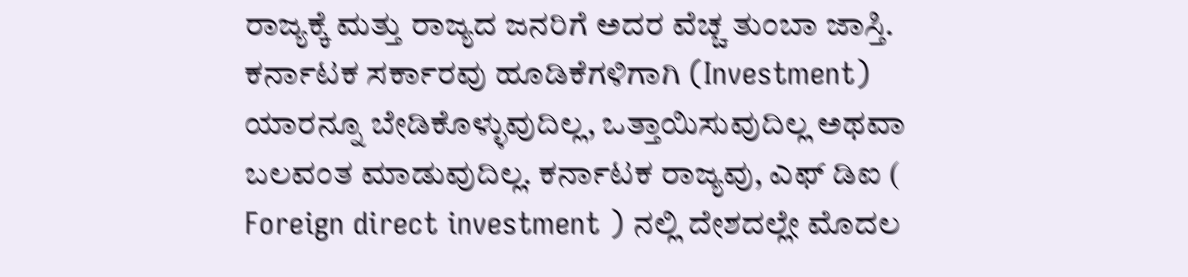ರಾಜ್ಯಕ್ಕೆ ಮತ್ತು ರಾಜ್ಯದ ಜನರಿಗೆ ಅದರ ವೆಚ್ಚ ತುಂಬಾ ಜಾಸ್ತಿ. ಕರ್ನಾಟಕ ಸರ್ಕಾರವು ಹೂಡಿಕೆಗಳಿಗಾಗಿ (Investment) ಯಾರನ್ನೂ ಬೇಡಿಕೊಳ್ಳುವುದಿಲ್ಲ, ಒತ್ತಾಯಿಸುವುದಿಲ್ಲ ಅಥವಾ ಬಲವಂತ ಮಾಡುವುದಿಲ್ಲ. ಕರ್ನಾಟಕ ರಾಜ್ಯವು, ಎಫ್ ಡಿಐ ( Foreign direct investment ) ನಲ್ಲಿ ದೇಶದಲ್ಲೇ ಮೊದಲ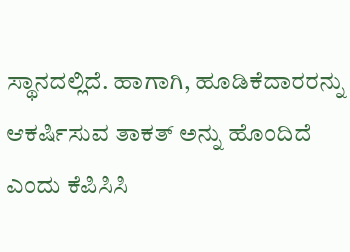ಸ್ಥಾನದಲ್ಲಿದೆ. ಹಾಗಾಗಿ, ಹೂಡಿಕೆದಾರರನ್ನು ಆಕರ್ಷಿಸುವ ತಾಕತ್ ಅನ್ನು ಹೊಂದಿದೆ ಎಂದು ಕೆಪಿಸಿಸಿ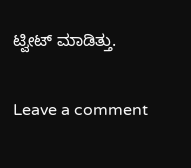ಟ್ವೀಟ್ ಮಾಡಿತ್ತು.

Leave a comment